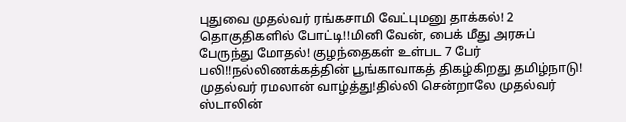புதுவை முதல்வர் ரங்கசாமி வேட்புமனு தாக்கல்! 2 தொகுதிகளில் போட்டி!!மினி வேன், பைக் மீது அரசுப் பேருந்து மோதல்! குழந்தைகள் உள்பட 7 பேர் பலி!!நல்லிணக்கத்தின் பூங்காவாகத் திகழ்கிறது தமிழ்நாடு! முதல்வர் ரமலான் வாழ்த்து!தில்லி சென்றாலே முதல்வர் ஸ்டாலின்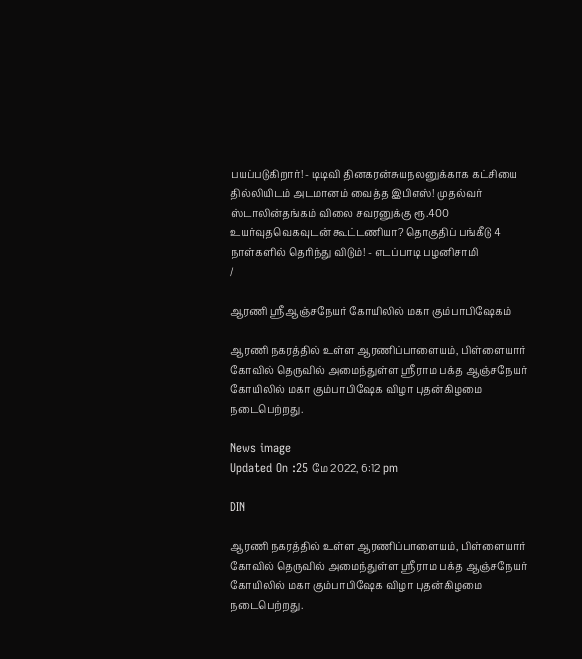பயப்படுகிறார்! - டிடிவி தினகரன்சுயநலனுக்காக கட்சியை தில்லியிடம் அடமானம் வைத்த இபிஎஸ்! முதல்வர் ஸ்டாலின்தங்கம் விலை சவரனுக்கு ரூ.400 உயர்வுதவெகவுடன் கூட்டணியா? தொகுதிப் பங்கீடு 4 நாள்களில் தெரிந்து விடும்! - எடப்பாடி பழனிசாமி
/

ஆரணி ஸ்ரீஆஞ்சநேயர் கோயிலில் மகா கும்பாபிஷேகம்

ஆரணி நகரத்தில் உள்ள ஆரணிப்பாளையம், பிள்ளையார் கோவில் தெருவில் அமைந்துள்ள ஸ்ரீராம பக்த ஆஞ்சநேயர் கோயிலில் மகா கும்பாபிஷேக விழா புதன்கிழமை நடைபெற்றது.

News image
Updated On :25 மே 2022, 6:12 pm

DIN

ஆரணி நகரத்தில் உள்ள ஆரணிப்பாளையம், பிள்ளையார் கோவில் தெருவில் அமைந்துள்ள ஸ்ரீராம பக்த ஆஞ்சநேயர் கோயிலில் மகா கும்பாபிஷேக விழா புதன்கிழமை நடைபெற்றது.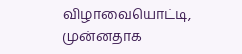விழாவையொட்டி, முன்னதாக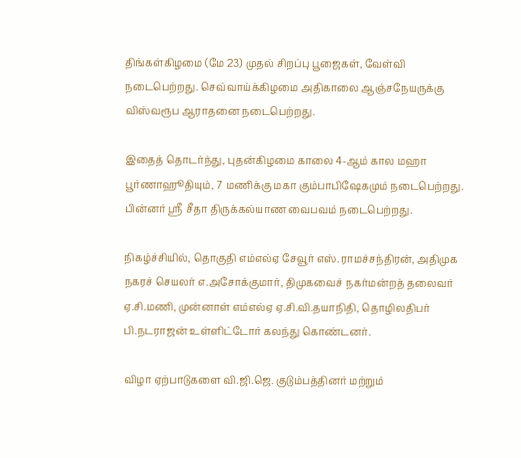திங்கள்கிழமை (மே 23) முதல் சிறப்பு பூஜைகள், வேள்வி நடைபெற்றது. செவ்வாய்க்கிழமை அதிகாலை ஆஞ்சநேயருக்கு விஸ்வரூப ஆராதனை நடைபெற்றது.

இதைத் தொடர்ந்து, புதன்கிழமை காலை 4-ஆம் கால மஹா பூர்ணாஹூதியும், 7 மணிக்கு மகா கும்பாபிஷேகமும் நடைபெற்றது. பின்னர் ஸ்ரீ சீதா திருக்கல்யாண வைபவம் நடைபெற்றது.

நிகழ்ச்சியில், தொகுதி எம்எல்ஏ சேவூர் எஸ்.ராமச்சந்திரன், அதிமுக நகரச் செயலர் எ.அசோக்குமார், திமுகவைச் நகர்மன்றத் தலைவர் ஏ.சி.மணி, முன்னாள் எம்எல்ஏ ஏ.சி.வி.தயாநிதி, தொழிலதிபர் பி.நடராஜன் உள்ளிட்டோர் கலந்து கொண்டனர்.

விழா ஏற்பாடுகளை வி.ஜி.ஜெ. குடும்பத்தினர் மற்றும்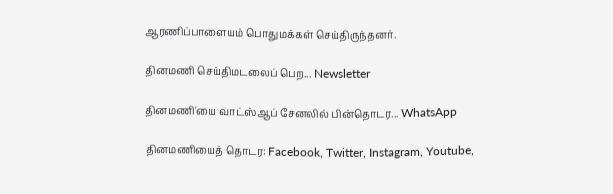ஆரணிப்பாளையம் பொதுமக்கள் செய்திருந்தனர்.

தினமணி செய்திமடலைப் பெற... Newsletter

தினமணி'யை வாட்ஸ்ஆப் சேனலில் பின்தொடர... WhatsApp

தினமணியைத் தொடர: Facebook, Twitter, Instagram, Youtube,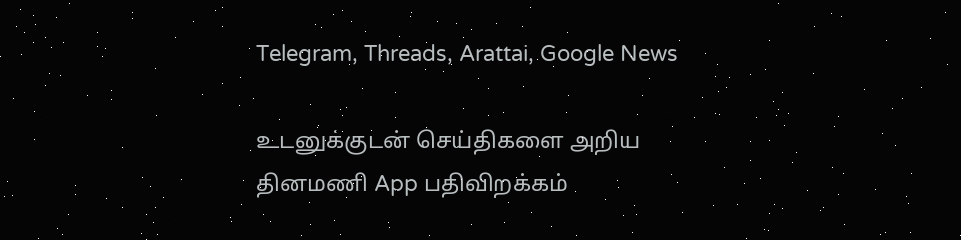Telegram, Threads, Arattai, Google News

உடனுக்குடன் செய்திகளை அறிய தினமணி App பதிவிறக்கம்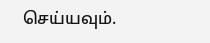செய்யவும்.